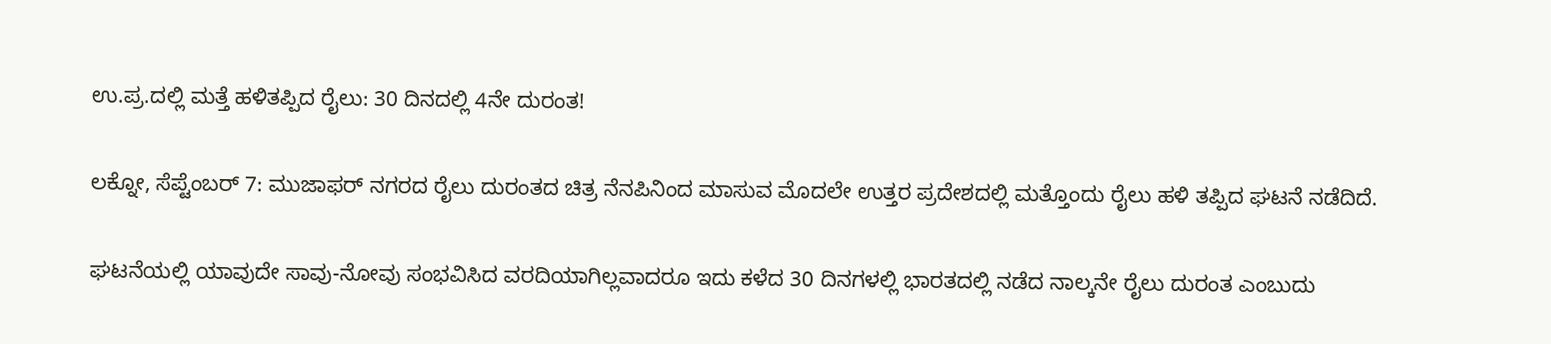ಉ.ಪ್ರ.ದಲ್ಲಿ ಮತ್ತೆ ಹಳಿತಪ್ಪಿದ ರೈಲು: 30 ದಿನದಲ್ಲಿ 4ನೇ ದುರಂತ!

ಲಕ್ನೋ, ಸೆಪ್ಟೆಂಬರ್ 7: ಮುಜಾಫರ್ ನಗರದ ರೈಲು ದುರಂತದ ಚಿತ್ರ ನೆನಪಿನಿಂದ ಮಾಸುವ ಮೊದಲೇ ಉತ್ತರ ಪ್ರದೇಶದಲ್ಲಿ ಮತ್ತೊಂದು ರೈಲು ಹಳಿ ತಪ್ಪಿದ ಘಟನೆ ನಡೆದಿದೆ.

ಘಟನೆಯಲ್ಲಿ ಯಾವುದೇ ಸಾವು-ನೋವು ಸಂಭವಿಸಿದ ವರದಿಯಾಗಿಲ್ಲವಾದರೂ ಇದು ಕಳೆದ 30 ದಿನಗಳಲ್ಲಿ ಭಾರತದಲ್ಲಿ ನಡೆದ ನಾಲ್ಕನೇ ರೈಲು ದುರಂತ ಎಂಬುದು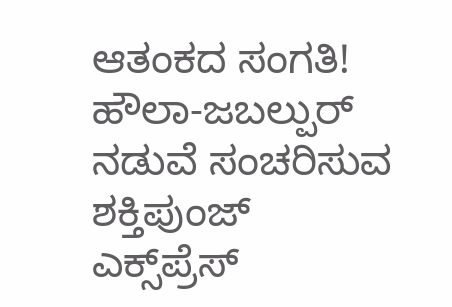ಆತಂಕದ ಸಂಗತಿ! ಹೌಲಾ-ಜಬಲ್ಪುರ್ ನಡುವೆ ಸಂಚರಿಸುವ ಶಕ್ತಿಪುಂಜ್ ಎಕ್ಸ್‌ಪ್ರೆಸ್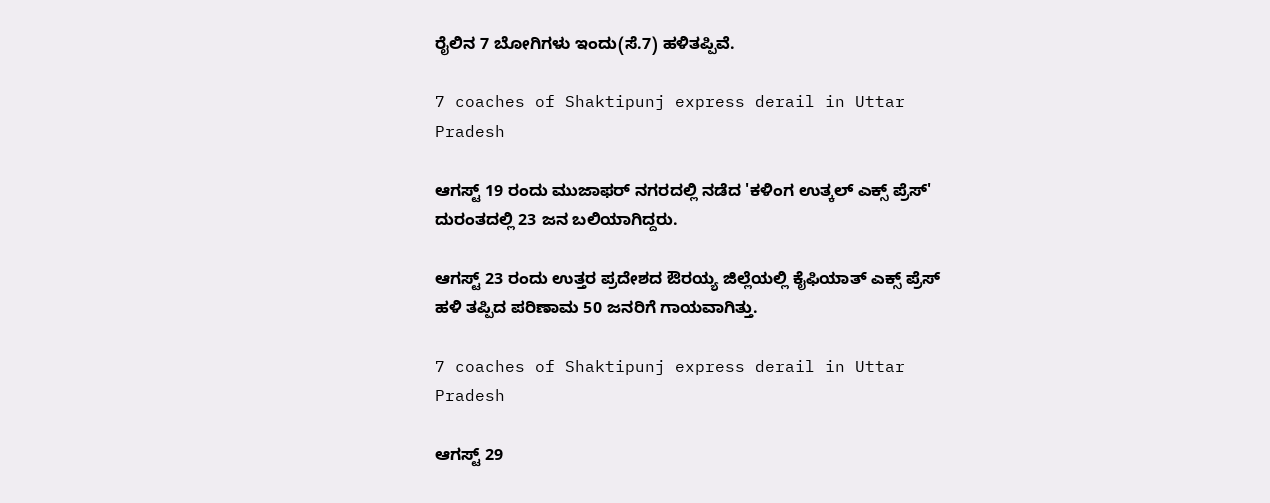ರೈಲಿನ 7 ಬೋಗಿಗಳು ಇಂದು(ಸೆ.7) ಹಳಿತಪ್ಪಿವೆ.

7 coaches of Shaktipunj express derail in Uttar Pradesh

ಆಗಸ್ಟ್ 19 ರಂದು ಮುಜಾಫರ್ ನಗರದಲ್ಲಿ ನಡೆದ 'ಕಳಿಂಗ ಉತ್ಕಲ್ ಎಕ್ಸ್ ಪ್ರೆಸ್' ದುರಂತದಲ್ಲಿ 23 ಜನ ಬಲಿಯಾಗಿದ್ದರು.

ಆಗಸ್ಟ್ 23 ರಂದು ಉತ್ತರ ಪ್ರದೇಶದ ಔರಯ್ಯ ಜಿಲ್ಲೆಯಲ್ಲಿ ಕೈಫಿಯಾತ್ ಎಕ್ಸ್ ಪ್ರೆಸ್ ಹಳಿ ತಪ್ಪಿದ ಪರಿಣಾಮ 50 ಜನರಿಗೆ ಗಾಯವಾಗಿತ್ತು.

7 coaches of Shaktipunj express derail in Uttar Pradesh

ಆಗಸ್ಟ್ 29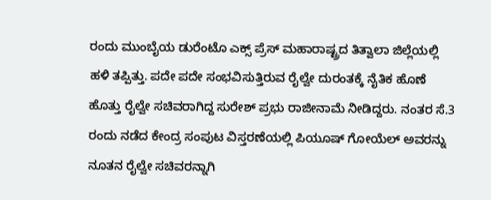ರಂದು ಮುಂಬೈಯ ಡುರೆಂಟೊ ಎಕ್ಸ್ ಪ್ರೆಸ್ ಮಹಾರಾಷ್ಟ್ರದ ತಿತ್ವಾಲಾ ಜಿಲ್ಲೆಯಲ್ಲಿ ಹಳಿ ತಪ್ಪಿತ್ತು. ಪದೇ ಪದೇ ಸಂಭವಿಸುತ್ತಿರುವ ರೈಲ್ವೇ ದುರಂತಕ್ಕೆ ನೈತಿಕ ಹೊಣೆ ಹೊತ್ತು ರೈಲ್ವೇ ಸಚಿವರಾಗಿದ್ದ ಸುರೇಶ್ ಪ್ರಭು ರಾಜೀನಾಮೆ ನೀಡಿದ್ದರು. ನಂತರ ಸೆ.3 ರಂದು ನಡೆದ ಕೇಂದ್ರ ಸಂಪುಟ ವಿಸ್ತರಣೆಯಲ್ಲಿ ಪಿಯೂಷ್ ಗೋಯೆಲ್ ಅವರನ್ನು ನೂತನ ರೈಲ್ವೇ ಸಚಿವರನ್ನಾಗಿ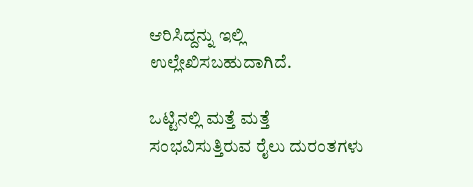ಆರಿಸಿದ್ದನ್ನು ಇಲ್ಲಿ ಉಲ್ಲೇಖಿಸಬಹುದಾಗಿದೆ.

ಒಟ್ಟಿನಲ್ಲಿ ಮತ್ತೆ ಮತ್ತೆ ಸಂಭವಿಸುತ್ತಿರುವ ರೈಲು ದುರಂತಗಳು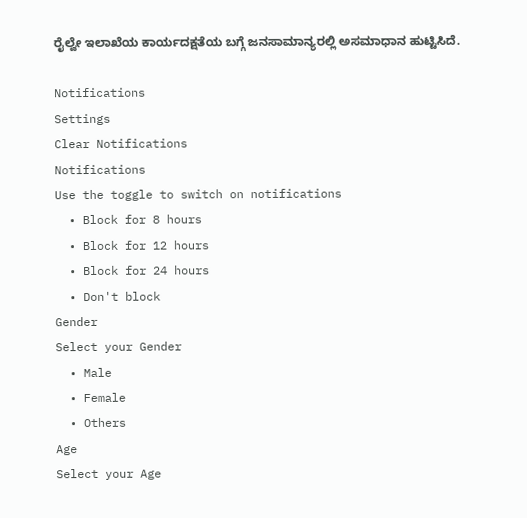ರೈಲ್ವೇ ಇಲಾಖೆಯ ಕಾರ್ಯದಕ್ಷತೆಯ ಬಗ್ಗೆ ಜನಸಾಮಾನ್ಯರಲ್ಲಿ ಅಸಮಾಧಾನ ಹುಟ್ಟಿಸಿದೆ.

Notifications
Settings
Clear Notifications
Notifications
Use the toggle to switch on notifications
  • Block for 8 hours
  • Block for 12 hours
  • Block for 24 hours
  • Don't block
Gender
Select your Gender
  • Male
  • Female
  • Others
Age
Select your Age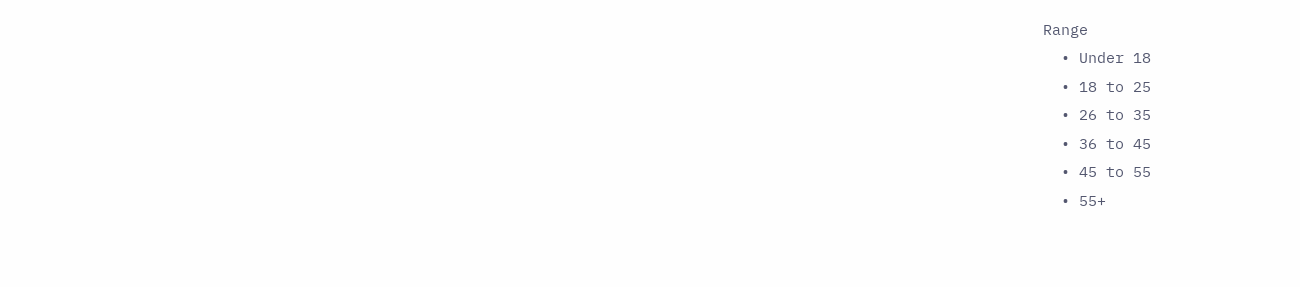Range
  • Under 18
  • 18 to 25
  • 26 to 35
  • 36 to 45
  • 45 to 55
  • 55+